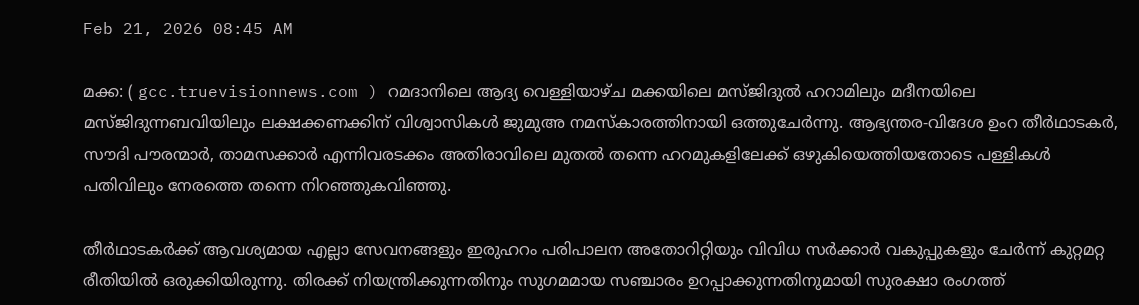Feb 21, 2026 08:45 AM

മക്ക: ( gcc.truevisionnews.com ) റമദാനിലെ ആദ്യ വെള്ളിയാഴ്ച മക്കയിലെ മസ്ജിദുൽ ഹറാമിലും മദീനയിലെ മസ്ജിദുന്നബവിയിലും ലക്ഷക്കണക്കിന് വിശ്വാസികൾ ജുമുഅ നമസ്കാരത്തിനായി ഒത്തുചേർന്നു. ആഭ്യന്തര-വിദേശ ഉംറ തീർഥാടകർ, സൗദി പൗരന്മാർ, താമസക്കാർ എന്നിവരടക്കം അതിരാവിലെ മുതൽ തന്നെ ഹറമുകളിലേക്ക് ഒഴുകിയെത്തിയതോടെ പള്ളികൾ പതിവിലും നേരത്തെ തന്നെ നിറഞ്ഞുകവിഞ്ഞു.

തീർഥാടകർക്ക് ആവശ്യമായ എല്ലാ സേവനങ്ങളും ഇരുഹറം പരിപാലന അതോറിറ്റിയും വിവിധ സർക്കാർ വകുപ്പുകളും ചേർന്ന് കുറ്റമറ്റ രീതിയിൽ ഒരുക്കിയിരുന്നു. തിരക്ക് നിയന്ത്രിക്കുന്നതിനും സുഗമമായ സഞ്ചാരം ഉറപ്പാക്കുന്നതിനുമായി സുരക്ഷാ രംഗത്ത്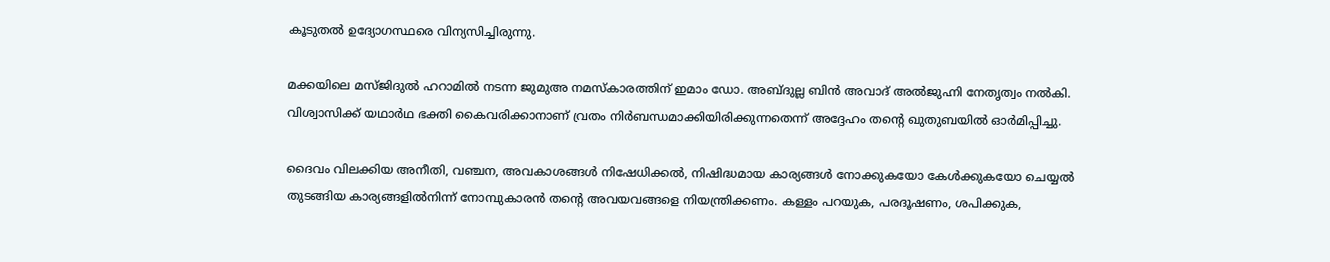കൂടുതൽ ഉദ്യോഗസ്ഥരെ വിന്യസിച്ചിരുന്നു.

മക്കയിലെ മസ്ജിദുൽ ഹറാമിൽ നടന്ന ജുമുഅ നമസ്കാരത്തിന് ഇമാം ഡോ. അബ്ദുല്ല ബിൻ അവാദ് അൽജുഹ്നി നേതൃത്വം നൽകി. വിശ്വാസിക്ക് യഥാർഥ ഭക്തി കൈവരിക്കാനാണ് വ്രതം നിർബന്ധമാക്കിയിരിക്കുന്നതെന്ന് അദ്ദേഹം തന്റെ ഖുതുബയിൽ ഓർമിപ്പിച്ചു.

ദൈവം വിലക്കിയ അനീതി, വഞ്ചന, അവകാശങ്ങൾ നിഷേധിക്കൽ, നിഷിദ്ധമായ കാര്യങ്ങൾ നോക്കുകയോ കേൾക്കുകയോ ചെയ്യൽ തുടങ്ങിയ കാര്യങ്ങളിൽനിന്ന് നോമ്പുകാരൻ തന്റെ അവയവങ്ങളെ നിയന്ത്രിക്കണം. കള്ളം പറയുക, പരദൂഷണം, ശപിക്കുക,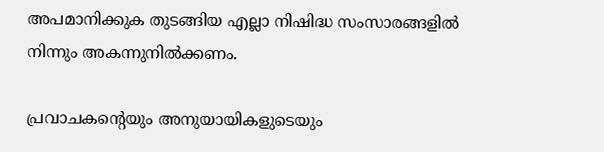അപമാനിക്കുക തുടങ്ങിയ എല്ലാ നിഷിദ്ധ സംസാരങ്ങളിൽ നിന്നും അകന്നുനിൽക്കണം.

പ്രവാചകന്റെയും അനുയായികളുടെയും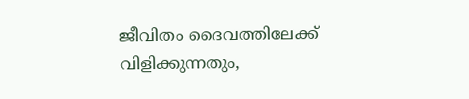ജീവിതം ദൈവത്തിലേക്ക് വിളിക്കുന്നതും,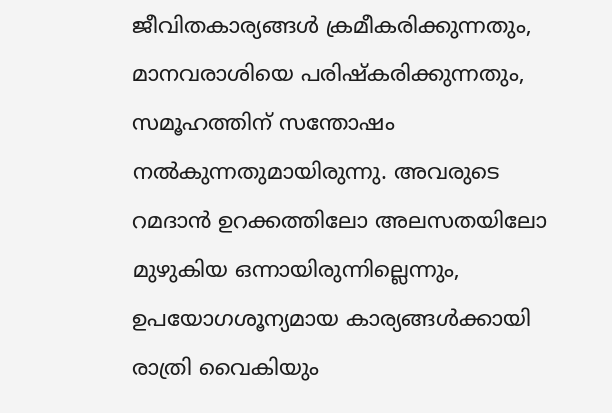ജീവിതകാര്യങ്ങൾ ക്രമീകരിക്കുന്നതും, മാനവരാശിയെ പരിഷ്കരിക്കുന്നതും, സമൂഹത്തിന് സന്തോഷം നൽകുന്നതുമായിരുന്നു. അവരുടെ റമദാൻ ഉറക്കത്തിലോ അലസതയിലോ മുഴുകിയ ഒന്നായിരുന്നില്ലെന്നും, ഉപയോഗശൂന്യമായ കാര്യങ്ങൾക്കായി രാത്രി വൈകിയും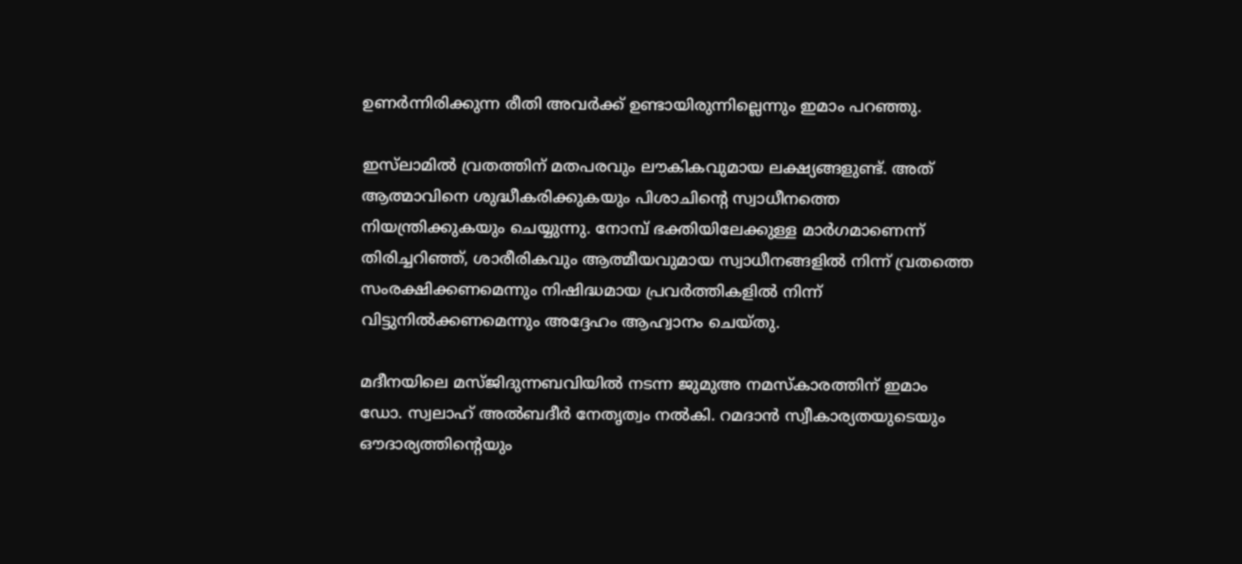ഉണർന്നിരിക്കുന്ന രീതി അവർക്ക് ഉണ്ടായിരുന്നില്ലെന്നും ഇമാം പറഞ്ഞു.

ഇസ്‌ലാമിൽ വ്രതത്തിന് മതപരവും ലൗകികവുമായ ലക്ഷ്യങ്ങളുണ്ട്. അത് ആത്മാവിനെ ശുദ്ധീകരിക്കുകയും പിശാചിന്റെ സ്വാധീനത്തെ നിയന്ത്രിക്കുകയും ചെയ്യുന്നു. നോമ്പ് ഭക്തിയിലേക്കുള്ള മാർഗമാണെന്ന് തിരിച്ചറിഞ്ഞ്, ശാരീരികവും ആത്മീയവുമായ സ്വാധീനങ്ങളിൽ നിന്ന് വ്രതത്തെ സംരക്ഷിക്കണമെന്നും നിഷിദ്ധമായ പ്രവർത്തികളിൽ നിന്ന് വിട്ടുനിൽക്കണമെന്നും അദ്ദേഹം ആഹ്വാനം ചെയ്തു.

മദീനയിലെ മസ്ജിദുന്നബവിയിൽ നടന്ന ജുമുഅ നമസ്കാരത്തിന് ഇമാം ഡോ. സ്വലാഹ് അൽബദീർ നേതൃത്വം നൽകി. റമദാൻ സ്വീകാര്യതയുടെയും ഔദാര്യത്തിന്റെയും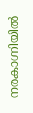നരകാഗ്നിയിൽ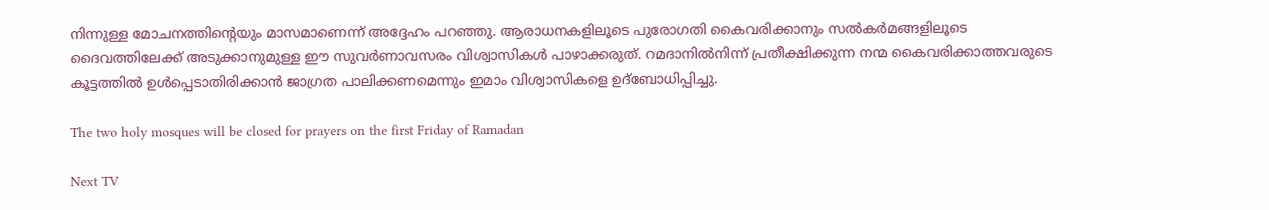നിന്നുള്ള മോചനത്തിന്റെയും മാസമാണെന്ന് അദ്ദേഹം പറഞ്ഞു. ആരാധനകളിലൂടെ പുരോഗതി കൈവരിക്കാനും സൽകർമങ്ങളിലൂടെ ദൈവത്തിലേക്ക് അടുക്കാനുമുള്ള ഈ സുവർണാവസരം വിശ്വാസികൾ പാഴാക്കരുത്. റമദാനിൽനിന്ന് പ്രതീക്ഷിക്കുന്ന നന്മ കൈവരിക്കാത്തവരുടെ കൂട്ടത്തിൽ ഉൾപ്പെടാതിരിക്കാൻ ജാഗ്രത പാലിക്കണമെന്നും ഇമാം വിശ്വാസികളെ ഉദ്ബോധിപ്പിച്ചു.

The two holy mosques will be closed for prayers on the first Friday of Ramadan

Next TV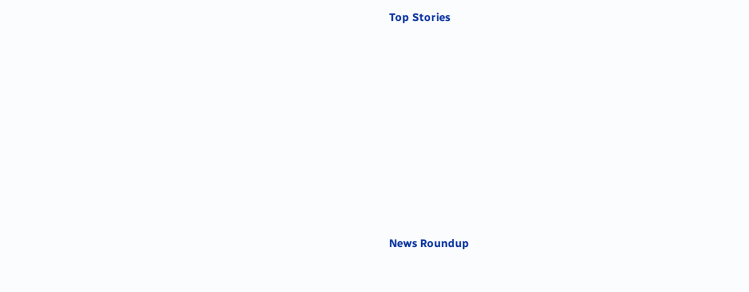Top Stories










News Roundup